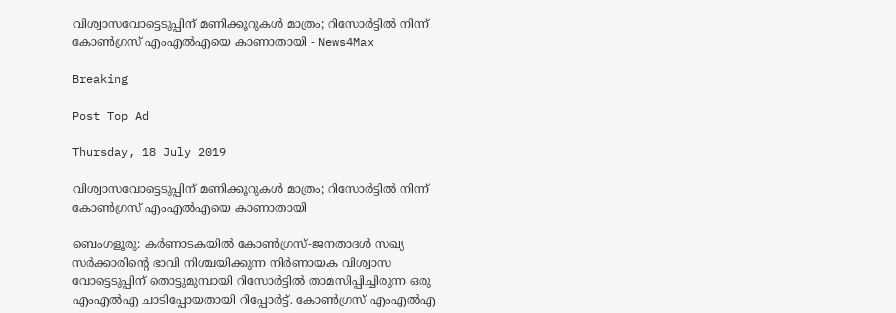വിശ്വാസവോട്ടെടുപ്പിന് മണിക്കൂറുകള്‍ മാത്രം; റിസോര്‍ട്ടില്‍ നിന്ന് കോണ്‍ഗ്രസ് എംഎല്‍എയെ കാണാതായി - News4Max

Breaking

Post Top Ad

Thursday, 18 July 2019

വിശ്വാസവോട്ടെടുപ്പിന് മണിക്കൂറുകള്‍ മാത്രം; റിസോര്‍ട്ടില്‍ നിന്ന് കോണ്‍ഗ്രസ് എംഎല്‍എയെ കാണാതായി

ബെംഗളൂരു: കർണാടകയിൽ കോൺഗ്രസ്-ജനതാദൾ സഖ്യ സർക്കാരിന്റെ ഭാവി നിശ്ചയിക്കുന്ന നിർണായക വിശ്വാസ വോട്ടെടുപ്പിന് തൊട്ടുമുമ്പായി റിസോർട്ടിൽ താമസിപ്പിച്ചിരുന്ന ഒരു എംഎൽഎ ചാടിപ്പോയതായി റിപ്പോർട്ട്. കോൺഗ്രസ് എംഎൽഎ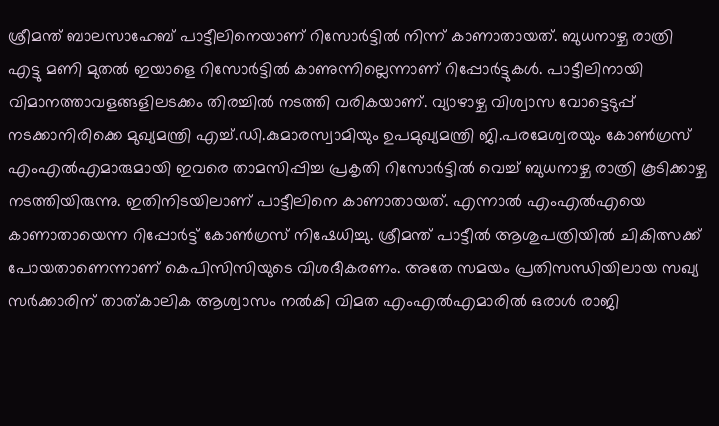ശ്രീമന്ത് ബാലസാഹേബ് പാട്ടീലിനെയാണ് റിസോർട്ടിൽ നിന്ന് കാണാതായത്. ബുധനാഴ്ച രാത്രി എട്ടു മണി മുതൽ ഇയാളെ റിസോർട്ടിൽ കാണുന്നില്ലെന്നാണ് റിപ്പോർട്ടുകൾ. പാട്ടീലിനായി വിമാനത്താവളങ്ങളിലടക്കം തിരച്ചിൽ നടത്തി വരികയാണ്. വ്യാഴാഴ്ച വിശ്വാസ വോട്ടെടുപ്പ് നടക്കാനിരിക്കെ മുഖ്യമന്ത്രി എച്ച്.ഡി.കുമാരസ്വാമിയും ഉപമുഖ്യമന്ത്രി ജി.പരമേശ്വരയും കോൺഗ്രസ് എംഎൽഎമാരുമായി ഇവരെ താമസിപ്പിച്ച പ്രകൃതി റിസോർട്ടിൽ വെച്ച് ബുധനാഴ്ച രാത്രി കൂടിക്കാഴ്ച നടത്തിയിരുന്നു. ഇതിനിടയിലാണ് പാട്ടീലിനെ കാണാതായത്. എന്നാൽ എംഎൽഎയെ കാണാതായെന്ന റിപ്പോർട്ട് കോൺഗ്രസ് നിഷേധിച്ചു. ശ്രീമന്ത് പാട്ടീൽ ആശുപത്രിയിൽ ചികിത്സക്ക് പോയതാണെന്നാണ് കെപിസിസിയുടെ വിശദീകരണം. അതേ സമയം പ്രതിസന്ധിയിലായ സഖ്യ സർക്കാരിന് താത്കാലിക ആശ്വാസം നൽകി വിമത എംഎൽഎമാരിൽ ഒരാൾ രാജി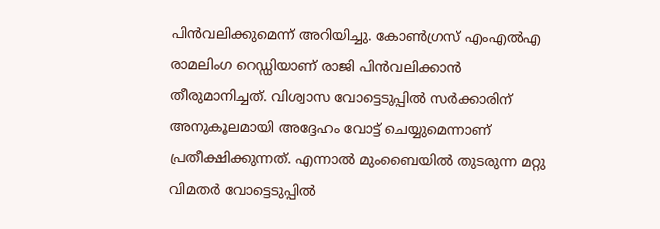പിൻവലിക്കുമെന്ന് അറിയിച്ചു. കോൺഗ്രസ് എംഎൽഎ രാമലിംഗ റെഡ്ഡിയാണ് രാജി പിൻവലിക്കാൻ തീരുമാനിച്ചത്. വിശ്വാസ വോട്ടെടുപ്പിൽ സർക്കാരിന് അനുകൂലമായി അദ്ദേഹം വോട്ട് ചെയ്യുമെന്നാണ് പ്രതീക്ഷിക്കുന്നത്. എന്നാൽ മുംബൈയിൽ തുടരുന്ന മറ്റു വിമതർ വോട്ടെടുപ്പിൽ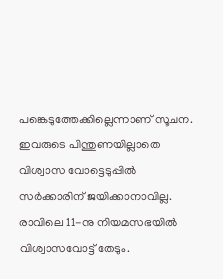പങ്കെടുത്തേക്കില്ലെന്നാണ് സൂചന. ഇവരുടെ പിന്തുണയില്ലാതെ വിശ്വാസ വോട്ടെടുപ്പിൽ സർക്കാരിന് ജയിക്കാനാവില്ല. രാവിലെ 11-നു നിയമസഭയിൽ വിശ്വാസവോട്ട് തേടും.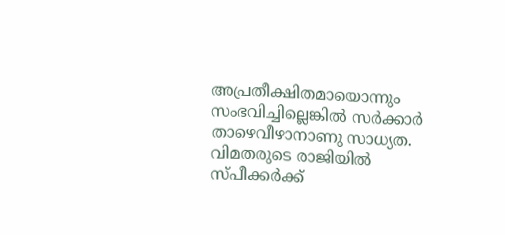അപ്രതീക്ഷിതമായൊന്നും സംഭവിച്ചില്ലെങ്കിൽ സർക്കാർ താഴെവീഴാനാണു സാധ്യത. വിമതരുടെ രാജിയിൽ സ്പീക്കർക്ക്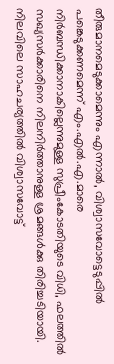തീരുമാനമെടുക്കാമെന്നും എന്നാൽ, വിശ്വാസവോട്ടെടുപ്പിൽ പങ്കെടുക്കണമെന്ന് എം.എൽ.എ.മാരെ നിർബന്ധിക്കാനാകില്ലെന്നുമുള്ള സുപ്രീംകോടതിയുടെ വിധി, ഫലത്തിൽ സഖ്യസർക്കാരിനെ നിലനിർത്താനുള്ള ശ്രമങ്ങൾക്കു തിരിച്ചടിയായി. നിലവിലെ സാഹചര്യത്തിൽ വിശ്വാസവോട്ട്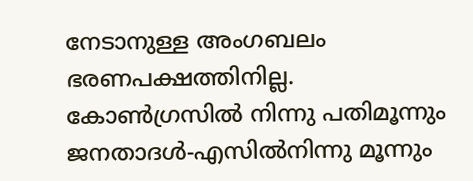നേടാനുള്ള അംഗബലം ഭരണപക്ഷത്തിനില്ല. കോൺഗ്രസിൽ നിന്നു പതിമൂന്നും ജനതാദൾ-എസിൽനിന്നു മൂന്നും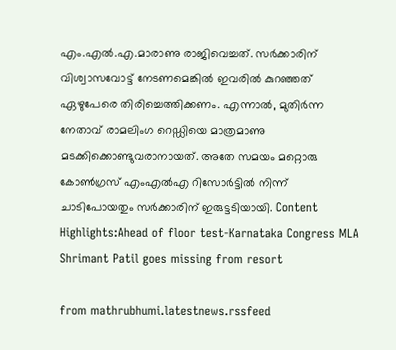എം.എൽ.എ.മാരാണു രാജിവെച്ചത്. സർക്കാരിന് വിശ്വാസവോട്ട് നേടണമെങ്കിൽ ഇവരിൽ കുറഞ്ഞത് ഏഴുപേരെ തിരിച്ചെത്തിക്കണം. എന്നാൽ, മുതിർന്ന നേതാവ് രാമലിംഗ റെഡ്ഡിയെ മാത്രമാണു മടക്കിക്കൊണ്ടുവരാനായത്. അതേ സമയം മറ്റൊരു കോൺഗ്രസ് എംഎൽഎ റിസോർട്ടിൽ നിന്ന് ചാടിപോയതും സർക്കാരിന് ഇരുട്ടടിയായി. Content Highlights:Ahead of floor test-Karnataka Congress MLA Shrimant Patil goes missing from resort

from mathrubhumi.latestnews.rssfeed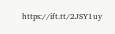https://ift.tt/2JSY1uy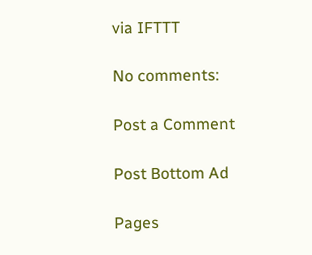via IFTTT

No comments:

Post a Comment

Post Bottom Ad

Pages